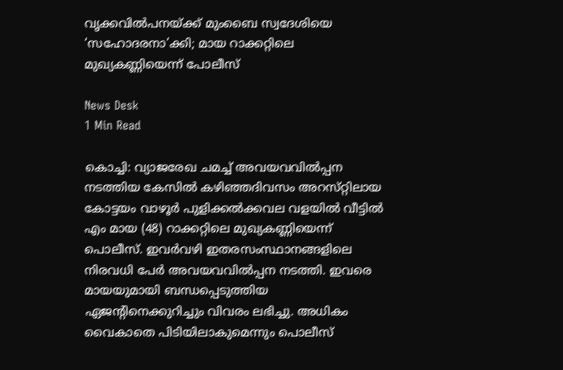വൃക്കവിൽപനയ്ക്ക് മുംബൈ സ്വദേശിയെ ‘സഹോദരനാ’ക്കി; മായ റാക്കറ്റിലെ മുഖ്യകണ്ണിയെന്ന് പോലീസ്

News Desk
1 Min Read

കൊച്ചി: വ്യാജരേഖ ചമച്ച്‌ അവയവവിൽപ്പന നടത്തിയ കേസിൽ കഴിഞ്ഞദിവസം അറസ്‌റ്റിലായ കോട്ടയം വാഴൂർ പുളിക്കൽക്കവല വളയിൽ വീട്ടിൽ എം മായ (48) റാക്കറ്റിലെ മുഖ്യകണ്ണിയെന്ന്‌ പൊലീസ്‌. ഇവർവഴി ഇതരസംസ്ഥാനങ്ങളിലെ നിരവധി പേർ അവയവവിൽപ്പന നടത്തി. ഇവരെ മായയുമായി ബന്ധപ്പെടുത്തിയ ഏജന്റിനെക്കുറിച്ചും വിവരം ലഭിച്ചു. അധികം വൈകാതെ പിടിയിലാകുമെന്നും പൊലീസ്‌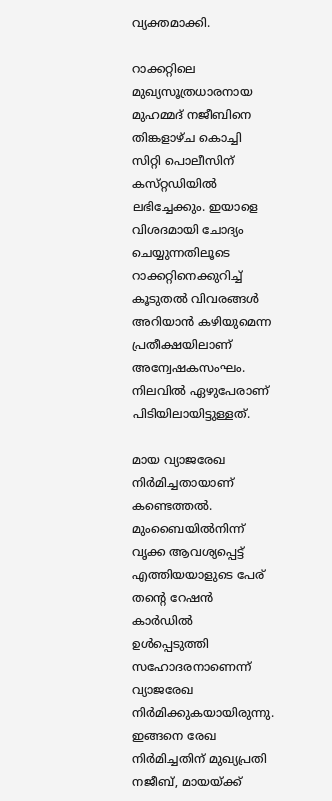വ്യക്തമാക്കി.

റാക്കറ്റിലെ മുഖ്യസൂത്രധാരനായ മുഹമ്മദ്‌ നജീബിനെ തിങ്കളാഴ്‌ച കൊച്ചി സിറ്റി പൊലീസിന്‌ കസ്‌റ്റഡിയിൽ ലഭിച്ചേക്കും. ഇയാളെ വിശദമായി ചോദ്യം ചെയ്യുന്നതിലൂടെ റാക്കറ്റിനെക്കുറിച്ച്‌ കൂടുതൽ വിവരങ്ങൾ അറിയാൻ കഴിയുമെന്ന പ്രതീക്ഷയിലാണ്‌ അന്വേഷകസംഘം. നിലവിൽ ഏഴുപേരാണ് പിടിയിലായിട്ടുള്ളത്.

മായ വ്യാജരേഖ നിർമിച്ചതായാണ്‌ കണ്ടെത്തൽ. മുംബൈയിൽനിന്ന്‌ വൃക്ക ആവശ്യപ്പെട്ട്‌ എത്തിയയാളുടെ പേര്‌ തന്റെ റേഷൻ കാർഡിൽ ഉൾപ്പെടുത്തി സഹോദരനാണെന്ന്‌ വ്യാജരേഖ നിർമിക്കുകയായിരുന്നു. ഇങ്ങനെ രേഖ നിർമിച്ചതിന്‌ മുഖ്യപ്രതി നജീബ്‌, മായയ്‌ക്ക്‌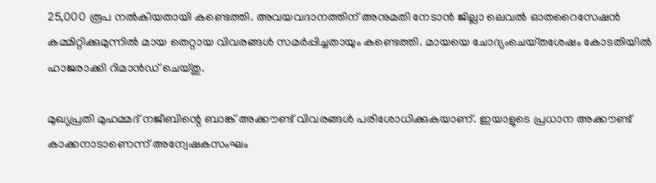25,000 രൂപ നൽകിയതായി കണ്ടെത്തി. അവയവദാനത്തിന്‌ അനുമതി നേടാൻ ജില്ലാ ലെവൽ ഓതറൈസേഷൻ കമ്മിറ്റിക്കുമുന്നിൽ മായ തെറ്റായ വിവരങ്ങൾ സമർപ്പിച്ചതായും കണ്ടെത്തി. മായയെ ചോദ്യംചെയ്‌തശേഷം കോടതിയിൽ ഹാജരാക്കി റിമാൻഡ്‌ ചെയ്‌തു.

മുഖ്യപ്രതി മുഹമ്മദ്‌ നജീബിന്റെ ബാങ്ക്‌ അക്ക‍ൗണ്ട്‌ വിവരങ്ങൾ പരിശോധിക്കുകയാണ്‌. ഇയാളുടെ പ്രധാന അക്ക‍ൗണ്ട്‌ കാക്കനാടാണെന്ന്‌ അന്വേഷകസംഘം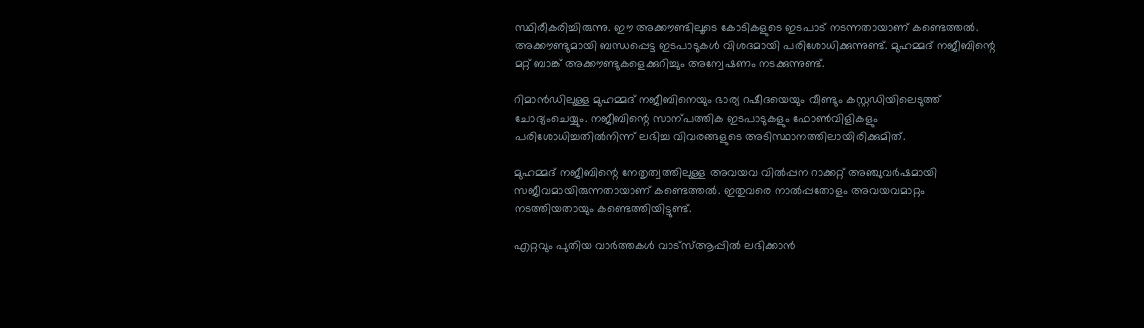സ്ഥിരീകരിച്ചിരുന്നു. ഇ‍ൗ അക്ക‍ൗണ്ടിലൂടെ കോടികളുടെ ഇടപാട്‌ നടന്നതായാണ്‌ കണ്ടെത്തൽ. അക്ക‍ൗണ്ടുമായി ബന്ധപ്പെട്ട ഇടപാടുകൾ വിശദമായി പരിശോധിക്കുന്നുണ്ട്‌. മുഹമ്മദ്‌ നജീബിന്റെ മറ്റ്‌ ബാങ്ക്‌ അക്ക‍ൗണ്ടുകളെക്കുറിച്ചും അന്വേഷണം നടക്കുന്നുണ്ട്‌.

റിമാൻഡിലുള്ള മുഹമ്മദ്‌ നജീബിനെയും ഭാര്യ റഷീദയെയും വീണ്ടും കസ്റ്റഡിയിലെടുത്ത്‌ ചോദ്യംചെയ്യും. നജീബിന്റെ സാന്പത്തിക ഇടപാടുകളും ഫോൺവിളികളും പരിശോധിച്ചതിൽനിന്ന്‌ ലഭിച്ച വിവരങ്ങളുടെ അടിസ്ഥാനത്തിലായിരിക്കുമിത്‌.

മുഹമ്മദ്‌ നജീബിന്റെ നേതൃത്വത്തിലുള്ള അവയവ വിൽപ്പന റാക്കറ്റ്‌ അഞ്ചുവർഷമായി സജീവമായിരുന്നതായാണ്‌ കണ്ടെത്തൽ. ഇതുവരെ നാൽപ്പതോളം അവയവമാറ്റം നടത്തിയതായും കണ്ടെത്തിയിട്ടുണ്ട്‌.

എറ്റവും പുതിയ വാർത്തകൾ വാട്സ്ആപ്പിൽ ലഭിക്കാൻ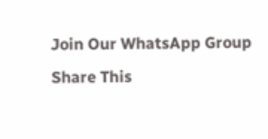Join Our WhatsApp Group
Share This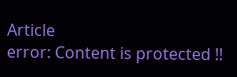Article
error: Content is protected !!